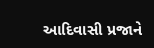આદિવાસી પ્રજાને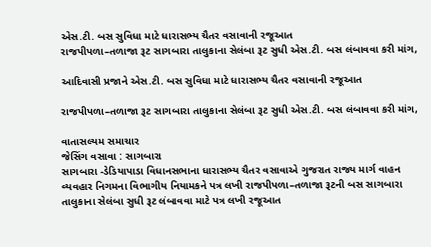એસ.ટી. બસ સુવિધા માટે ધારાસભ્ય ચૈતર વસાવાની રજૂઆત
રાજપીપળા–તળાજા રૂટ સાગબારા તાલુકાના સેલંબા રૂટ સુધી એસ.ટી. બસ લંબાવવા કરી માંગ,

આદિવાસી પ્રજાને એસ.ટી. બસ સુવિધા માટે ધારાસભ્ય ચૈતર વસાવાની રજૂઆત

રાજપીપળા–તળાજા રૂટ સાગબારા તાલુકાના સેલંબા રૂટ સુધી એસ.ટી. બસ લંબાવવા કરી માંગ,

વાતાસલ્યમ સમાચાર
જેસિંગ વસાવા : સાગબારા
સાગબારા -ડેડિયાપાડા વિધાનસભાના ધારાસભ્ય ચૈતર વસાવાએ ગુજરાત રાજ્ય માર્ગ વાહન વ્યવહાર નિગમના વિભાગીય નિયામકને પત્ર લખી રાજપીપળા–તળાજા રૂટની બસ સાગબારા તાલુકાના સેલંબા સુધી રૂટ લંબાવવા માટે પત્ર લખી રજૂઆત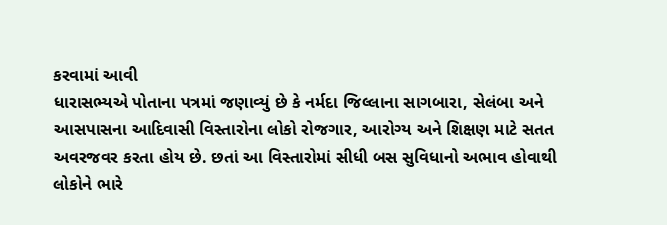કરવામાં આવી
ધારાસભ્યએ પોતાના પત્રમાં જણાવ્યું છે કે નર્મદા જિલ્લાના સાગબારા, સેલંબા અને આસપાસના આદિવાસી વિસ્તારોના લોકો રોજગાર, આરોગ્ય અને શિક્ષણ માટે સતત અવરજવર કરતા હોય છે. છતાં આ વિસ્તારોમાં સીધી બસ સુવિધાનો અભાવ હોવાથી લોકોને ભારે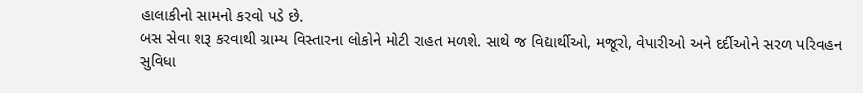હાલાકીનો સામનો કરવો પડે છે.
બસ સેવા શરૂ કરવાથી ગ્રામ્ય વિસ્તારના લોકોને મોટી રાહત મળશે. સાથે જ વિદ્યાર્થીઓ, મજૂરો, વેપારીઓ અને દર્દીઓને સરળ પરિવહન સુવિધા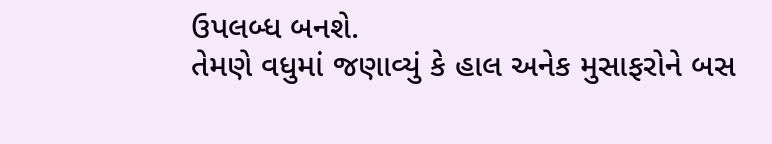ઉપલબ્ધ બનશે.
તેમણે વધુમાં જણાવ્યું કે હાલ અનેક મુસાફરોને બસ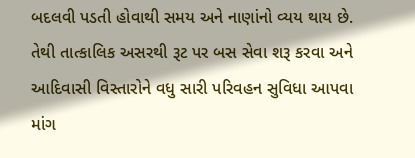બદલવી પડતી હોવાથી સમય અને નાણાંનો વ્યય થાય છે. તેથી તાત્કાલિક અસરથી રૂટ પર બસ સેવા શરૂ કરવા અને આદિવાસી વિસ્તારોને વધુ સારી પરિવહન સુવિધા આપવા માંગ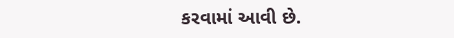કરવામાં આવી છે.